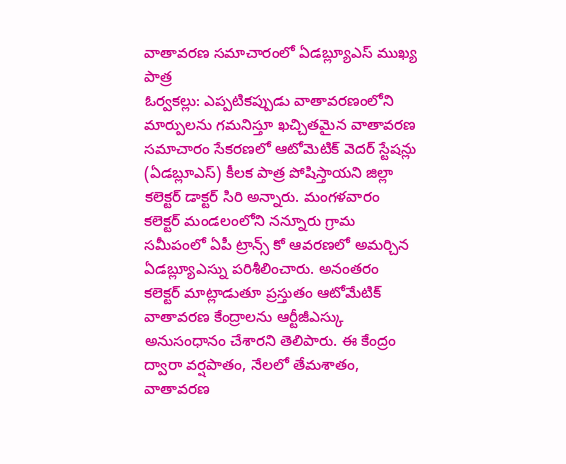వాతావరణ సమాచారంలో ఏడబ్ల్యూఎస్ ముఖ్య పాత్ర
ఓర్వకల్లు: ఎప్పటికప్పుడు వాతావరణంలోని మార్పులను గమనిస్తూ ఖచ్చితమైన వాతావరణ సమాచారం సేకరణలో ఆటోమెటిక్ వెదర్ స్టేషన్లు (ఏడబ్లూఎస్) కీలక పాత్ర పోషిస్తాయని జిల్లా కలెక్టర్ డాక్టర్ సిరి అన్నారు. మంగళవారం కలెక్టర్ మండలంలోని నన్నూరు గ్రామ సమీపంలో ఏపీ ట్రాన్స్ కో ఆవరణలో అమర్చిన ఏడబ్ల్యూఎస్ను పరిశీలించారు. అనంతరం కలెక్టర్ మాట్లాడుతూ ప్రస్తుతం ఆటోమేటిక్ వాతావరణ కేంద్రాలను ఆర్టీజీఎస్కు అనుసంధానం చేశారని తెలిపారు. ఈ కేంద్రం ద్వారా వర్షపాతం, నేలలో తేమశాతం, వాతావరణ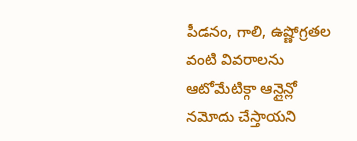పీడనం, గాలి, ఉష్ణోగ్రతల వంటి వివరాలను ఆటోమేటిక్గా ఆన్లైన్లో నమోదు చేస్తాయని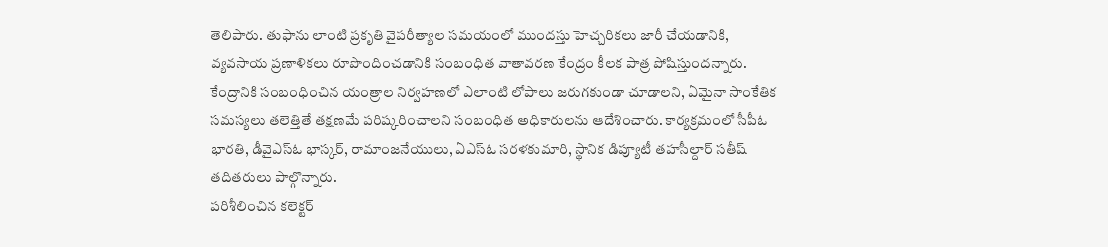తెలిపారు. తుఫాను లాంటి ప్రకృతి వైపరీత్యాల సమయంలో ముందస్తు హెచ్చరికలు జారీ చేయడానికి, వ్యవసాయ ప్రణాళికలు రూపొందించడానికి సంబంధిత వాతావరణ కేంద్రం కీలక పాత్ర పోషిస్తుందన్నారు. కేంద్రానికి సంబంధించిన యంత్రాల నిర్వహణలో ఎలాంటి లోపాలు జరుగకుండా చూడాలని, ఏమైనా సాంకేతిక సమస్యలు తలెత్తితే తక్షణమే పరిష్కరించాలని సంబంధిత అధికారులను ఆదేశించారు. కార్యక్రమంలో సీపీఓ భారతి, డీవైఎస్ఓ భాస్కర్, రామాంజనేయులు, ఏఎస్ఓ సరళకుమారి, స్థానిక డిప్యూటీ తహసీల్దార్ సతీష్ తదితరులు పాల్గొన్నారు.
పరిశీలించిన కలెక్టర్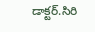డాక్టర్.సిరి